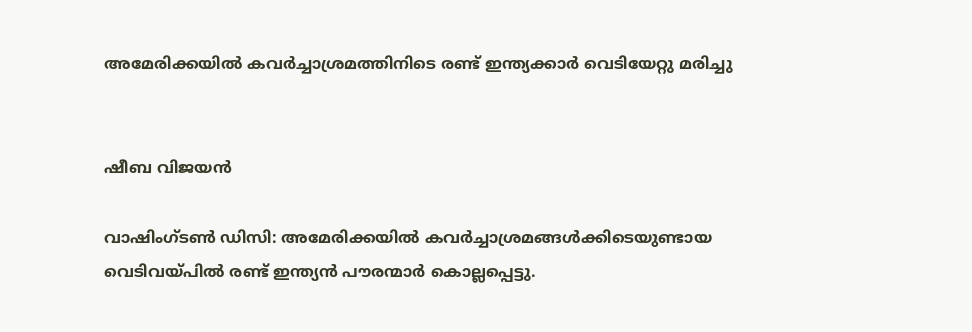അമേരിക്കയിൽ കവർച്ചാശ്രമത്തിനിടെ രണ്ട് ഇന്ത്യക്കാർ വെടിയേറ്റു മരിച്ചു


ഷീബ വിജയൻ

വാഷിംഗ്ടൺ ഡിസി: അമേരിക്കയിൽ കവർച്ചാശ്രമങ്ങൾക്കിടെയുണ്ടായ വെടിവയ്പിൽ രണ്ട് ഇന്ത്യൻ പൗരന്മാർ കൊല്ലപ്പെട്ടു.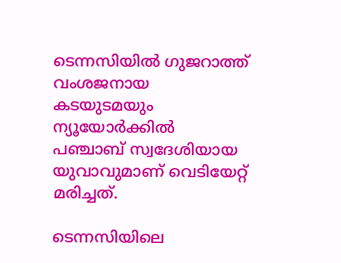ടെന്നസിയിൽ ഗുജറാത്ത് വംശജനായ കടയുടമയും ന്യൂയോർക്കിൽ പഞ്ചാബ് സ്വദേശിയായ യുവാവുമാണ് വെടിയേറ്റ് മരിച്ചത്.

ടെന്നസിയിലെ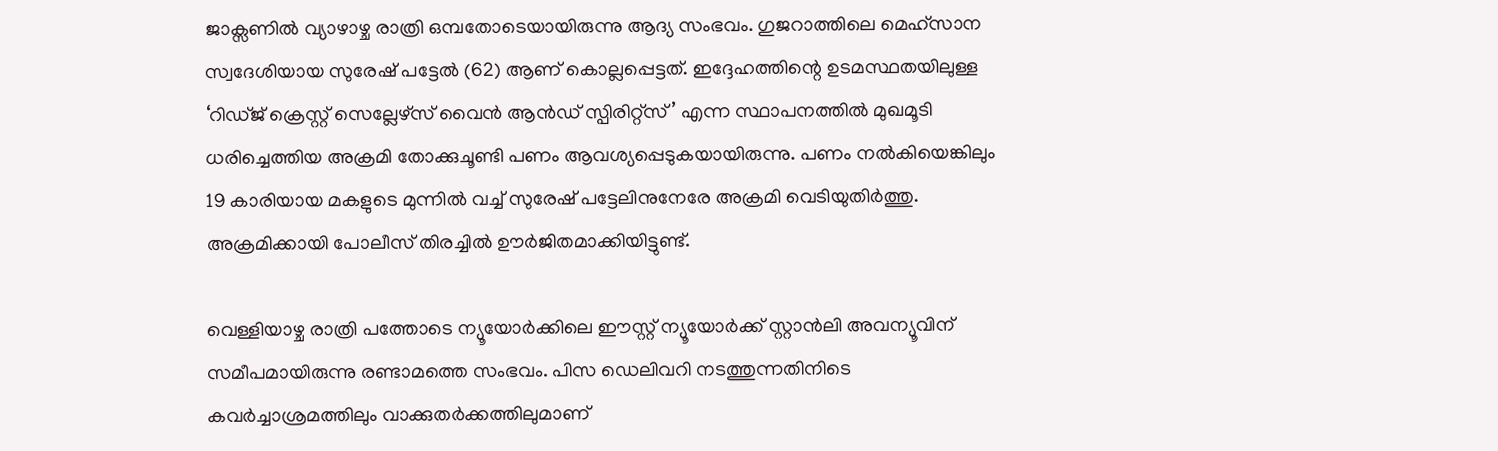ജാക്സണിൽ വ്യാഴാഴ്ച രാത്രി ഒമ്പതോടെയായിരുന്നു ആദ്യ സംഭവം. ഗുജറാത്തിലെ മെഹ്സാന സ്വദേശിയായ സുരേഷ് പട്ടേൽ (62) ആണ് കൊല്ലപ്പെട്ടത്. ഇദ്ദേഹത്തിന്റെ ഉടമസ്ഥതയിലുള്ള ‘റിഡ്ജ് ക്രെസ്റ്റ് സെല്ലേഴ്സ് വൈൻ ആൻഡ് സ്പിരിറ്റ്സ്’ എന്ന സ്ഥാപനത്തിൽ മുഖമൂടി ധരിച്ചെത്തിയ അക്രമി തോക്കുചൂണ്ടി പണം ആവശ്യപ്പെടുകയായിരുന്നു. പണം നൽകിയെങ്കിലും 19 കാരിയായ മകളുടെ മുന്നിൽ വച്ച് സുരേഷ് പട്ടേലിനുനേരേ അക്രമി വെടിയുതിർത്തു. അക്രമിക്കായി പോലീസ് തിരച്ചിൽ ഊർജിതമാക്കിയിട്ടുണ്ട്.

വെള്ളിയാഴ്ച രാത്രി പത്തോടെ ന്യൂയോർക്കിലെ ഈസ്റ്റ് ന്യൂയോർക്ക് സ്റ്റാൻലി അവന്യൂവിന് സമീപമായിരുന്നു രണ്ടാമത്തെ സംഭവം. പിസ ഡെലിവറി നടത്തുന്നതിനിടെ കവർച്ചാശ്രമത്തിലും വാക്കുതർക്കത്തിലുമാണ്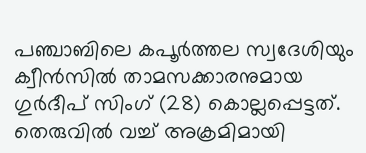പഞ്ചാബിലെ കപൂർത്തല സ്വദേശിയും ക്വീൻസിൽ താമസക്കാരനുമായ ഗുർദീപ് സിംഗ് (28) കൊല്ലപ്പെട്ടത്. തെരുവിൽ വച്ച് അക്രമിമായി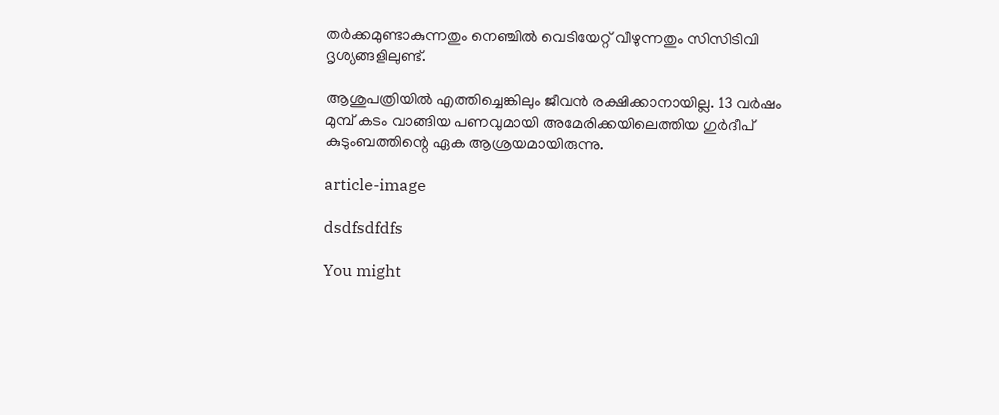തർക്കമുണ്ടാകുന്നതും നെഞ്ചിൽ വെടിയേറ്റ് വീഴുന്നതും സിസിടിവി ദൃശ്യങ്ങളിലുണ്ട്.

ആശുപത്രിയിൽ എത്തിച്ചെങ്കിലും ജീവൻ രക്ഷിക്കാനായില്ല. 13 വർഷം മുമ്പ് കടം വാങ്ങിയ പണവുമായി അമേരിക്കയിലെത്തിയ ഗുർദീപ് കുടുംബത്തിന്റെ ഏക ആശ്രയമായിരുന്നു.

article-image

dsdfsdfdfs

You might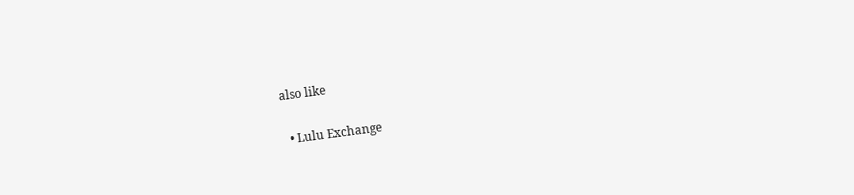also like

  • Lulu Exchange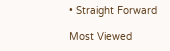• Straight Forward

Most Viewed